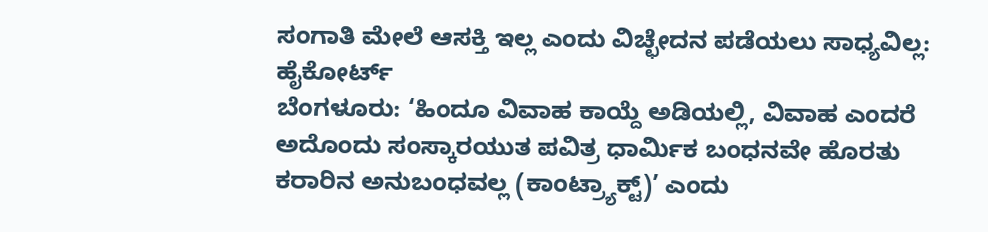ಸಂಗಾತಿ ಮೇಲೆ ಆಸಕ್ತಿ ಇಲ್ಲ ಎಂದು ವಿಚ್ಛೇದನ ಪಡೆಯಲು ಸಾಧ್ಯವಿಲ್ಲ: ಹೈಕೋರ್ಟ್
ಬೆಂಗಳೂರು: ‘ಹಿಂದೂ ವಿವಾಹ ಕಾಯ್ದೆ ಅಡಿಯಲ್ಲಿ, ವಿವಾಹ ಎಂದರೆ ಅದೊಂದು ಸಂಸ್ಕಾರಯುತ ಪವಿತ್ರ ಧಾರ್ಮಿಕ ಬಂಧನವೇ ಹೊರತು ಕರಾರಿನ ಅನುಬಂಧವಲ್ಲ (ಕಾಂಟ್ರ್ಯಾಕ್ಟ್)’ ಎಂದು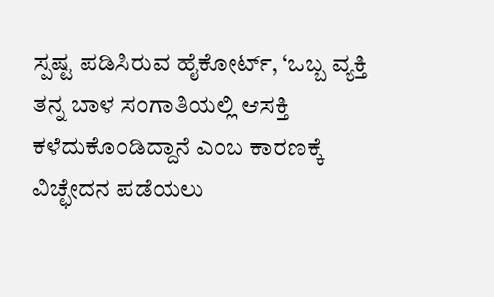ಸ್ಪಷ್ಟ ಪಡಿಸಿರುವ ಹೈಕೋರ್ಟ್, ‘ಒಬ್ಬ ವ್ಯಕ್ತಿ ತನ್ನ ಬಾಳ ಸಂಗಾತಿಯಲ್ಲಿ ಆಸಕ್ತಿ ಕಳೆದುಕೊಂಡಿದ್ದಾನೆ ಎಂಬ ಕಾರಣಕ್ಕೆ ವಿಚ್ಛೇದನ ಪಡೆಯಲು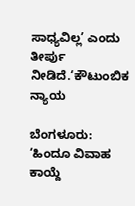ಸಾಧ್ಯವಿಲ್ಲ’ ಎಂದು ತೀರ್ಪು ನೀಡಿದೆ.‘ಕೌಟುಂಬಿಕ ನ್ಯಾಯ

ಬೆಂಗಳೂರು: ‘ಹಿಂದೂ ವಿವಾಹ ಕಾಯ್ದೆ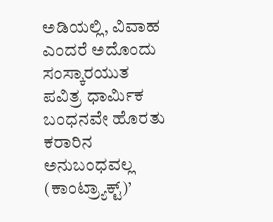ಅಡಿಯಲ್ಲಿ, ವಿವಾಹ ಎಂದರೆ ಅದೊಂದು ಸಂಸ್ಕಾರಯುತ ಪವಿತ್ರ ಧಾರ್ಮಿಕ ಬಂಧನವೇ ಹೊರತು ಕರಾರಿನ ಅನುಬಂಧವಲ್ಲ (ಕಾಂಟ್ರ್ಯಾಕ್ಟ್)’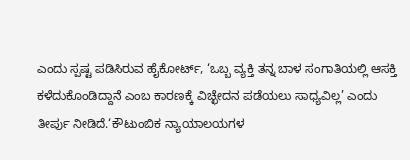ಎಂದು ಸ್ಪಷ್ಟ ಪಡಿಸಿರುವ ಹೈಕೋರ್ಟ್, ‘ಒಬ್ಬ ವ್ಯಕ್ತಿ ತನ್ನ ಬಾಳ ಸಂಗಾತಿಯಲ್ಲಿ ಆಸಕ್ತಿ ಕಳೆದುಕೊಂಡಿದ್ದಾನೆ ಎಂಬ ಕಾರಣಕ್ಕೆ ವಿಚ್ಛೇದನ ಪಡೆಯಲು ಸಾಧ್ಯವಿಲ್ಲ’ ಎಂದು ತೀರ್ಪು ನೀಡಿದೆ.‘ಕೌಟುಂಬಿಕ ನ್ಯಾಯಾಲಯಗಳ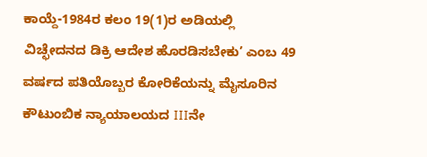ಕಾಯ್ದೆ-1984ರ ಕಲಂ 19(1)ರ ಅಡಿಯಲ್ಲಿ ವಿಚ್ಛೇದನದ ಡಿಕ್ರಿ ಆದೇಶ ಹೊರಡಿಸಬೇಕು’ ಎಂಬ 49 ವರ್ಷದ ಪತಿಯೊಬ್ಬರ ಕೋರಿಕೆಯನ್ನು ಮೈಸೂರಿನ ಕೌಟುಂಬಿಕ ನ್ಯಾಯಾಲಯದ IIIನೇ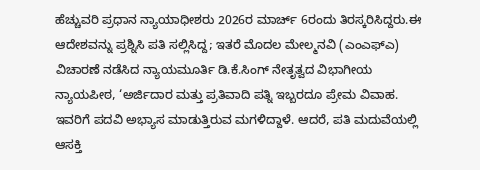ಹೆಚ್ಚುವರಿ ಪ್ರಧಾನ ನ್ಯಾಯಾಧೀಶರು 2026ರ ಮಾರ್ಚ್ 6ರಂದು ತಿರಸ್ಕರಿಸಿದ್ದರು.ಈ ಆದೇಶವನ್ನು ಪ್ರಶ್ನಿಸಿ ಪತಿ ಸಲ್ಲಿಸಿದ್ದ; ಇತರೆ ಮೊದಲ ಮೇಲ್ಮನವಿ (ಎಂಎಫ್ಎ) ವಿಚಾರಣೆ ನಡೆಸಿದ ನ್ಯಾಯಮೂರ್ತಿ ಡಿ.ಕೆ.ಸಿಂಗ್ ನೇತೃತ್ವದ ವಿಭಾಗೀಯ ನ್ಯಾಯಪೀಠ, ‘ಅರ್ಜಿದಾರ ಮತ್ತು ಪ್ರತಿವಾದಿ ಪತ್ನಿ ಇಬ್ಬರದೂ ಪ್ರೇಮ ವಿವಾಹ. ಇವರಿಗೆ ಪದವಿ ಅಭ್ಯಾಸ ಮಾಡುತ್ತಿರುವ ಮಗಳಿದ್ದಾಳೆ. ಆದರೆ, ಪತಿ ಮದುವೆಯಲ್ಲಿ ಆಸಕ್ತಿ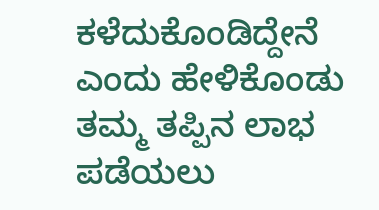ಕಳೆದುಕೊಂಡಿದ್ದೇನೆ ಎಂದು ಹೇಳಿಕೊಂಡು ತಮ್ಮ ತಪ್ಪಿನ ಲಾಭ ಪಡೆಯಲು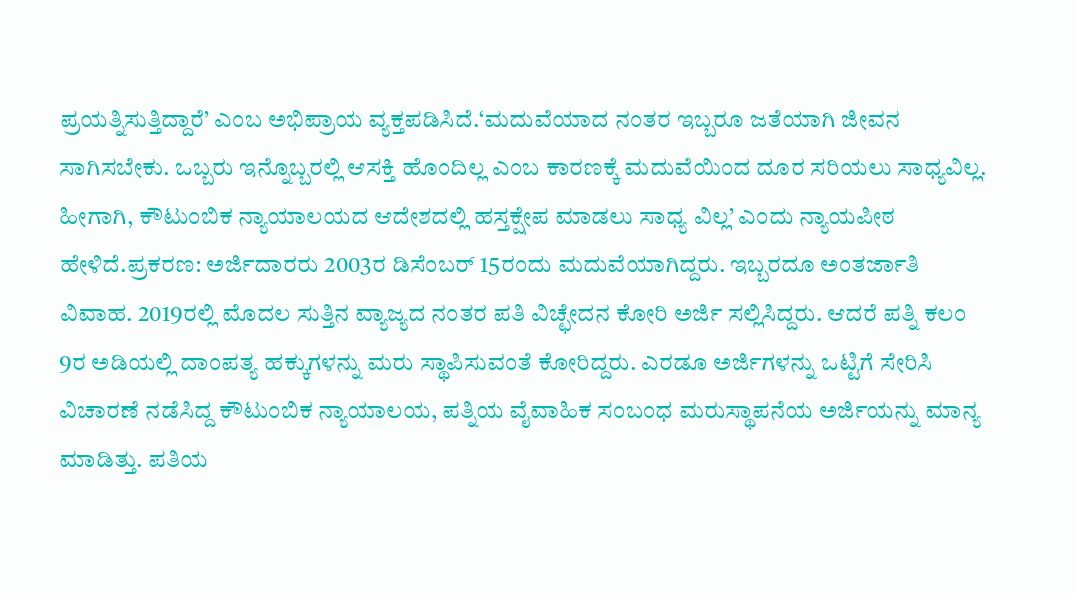ಪ್ರಯತ್ನಿಸುತ್ತಿದ್ದಾರೆ’ ಎಂಬ ಅಭಿಪ್ರಾಯ ವ್ಯಕ್ತಪಡಿಸಿದೆ.‘ಮದುವೆಯಾದ ನಂತರ ಇಬ್ಬರೂ ಜತೆಯಾಗಿ ಜೀವನ ಸಾಗಿಸಬೇಕು. ಒಬ್ಬರು ಇನ್ನೊಬ್ಬರಲ್ಲಿ ಆಸಕ್ತಿ ಹೊಂದಿಲ್ಲ ಎಂಬ ಕಾರಣಕ್ಕೆ ಮದುವೆಯಿಂದ ದೂರ ಸರಿಯಲು ಸಾಧ್ಯವಿಲ್ಲ. ಹೀಗಾಗಿ, ಕೌಟುಂಬಿಕ ನ್ಯಾಯಾಲಯದ ಆದೇಶದಲ್ಲಿ ಹಸ್ತಕ್ಷೇಪ ಮಾಡಲು ಸಾಧ್ಯ ವಿಲ್ಲ’ ಎಂದು ನ್ಯಾಯಪೀಠ ಹೇಳಿದೆ.ಪ್ರಕರಣ: ಅರ್ಜಿದಾರರು 2003ರ ಡಿಸೆಂಬರ್ 15ರಂದು ಮದುವೆಯಾಗಿದ್ದರು. ಇಬ್ಬರದೂ ಅಂತರ್ಜಾತಿ ವಿವಾಹ. 2019ರಲ್ಲಿ ಮೊದಲ ಸುತ್ತಿನ ವ್ಯಾಜ್ಯದ ನಂತರ ಪತಿ ವಿಚ್ಛೇದನ ಕೋರಿ ಅರ್ಜಿ ಸಲ್ಲಿಸಿದ್ದರು. ಆದರೆ ಪತ್ನಿ ಕಲಂ 9ರ ಅಡಿಯಲ್ಲಿ ದಾಂಪತ್ಯ ಹಕ್ಕುಗಳನ್ನು ಮರು ಸ್ಥಾಪಿಸುವಂತೆ ಕೋರಿದ್ದರು. ಎರಡೂ ಅರ್ಜಿಗಳನ್ನು ಒಟ್ಟಿಗೆ ಸೇರಿಸಿ ವಿಚಾರಣೆ ನಡೆಸಿದ್ದ ಕೌಟುಂಬಿಕ ನ್ಯಾಯಾಲಯ, ಪತ್ನಿಯ ವೈವಾಹಿಕ ಸಂಬಂಧ ಮರುಸ್ಥಾಪನೆಯ ಅರ್ಜಿಯನ್ನು ಮಾನ್ಯ ಮಾಡಿತ್ತು. ಪತಿಯ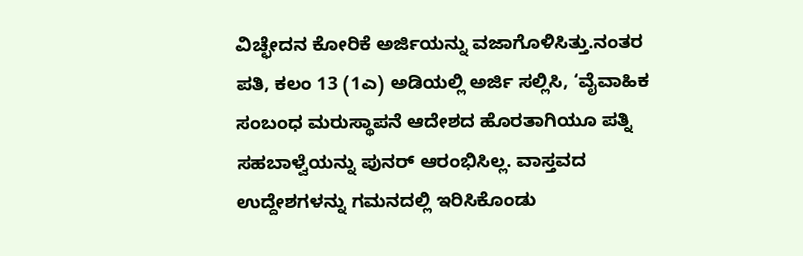ವಿಚ್ಛೇದನ ಕೋರಿಕೆ ಅರ್ಜಿಯನ್ನು ವಜಾಗೊಳಿಸಿತ್ತು.ನಂತರ ಪತಿ, ಕಲಂ 13 (1ಎ) ಅಡಿಯಲ್ಲಿ ಅರ್ಜಿ ಸಲ್ಲಿಸಿ, ‘ವೈವಾಹಿಕ ಸಂಬಂಧ ಮರುಸ್ಥಾಪನೆ ಆದೇಶದ ಹೊರತಾಗಿಯೂ ಪತ್ನಿ ಸಹಬಾಳ್ವೆಯನ್ನು ಪುನರ್ ಆರಂಭಿಸಿಲ್ಲ. ವಾಸ್ತವದ ಉದ್ದೇಶಗಳನ್ನು ಗಮನದಲ್ಲಿ ಇರಿಸಿಕೊಂಡು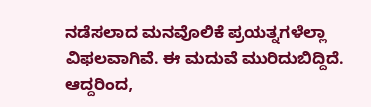ನಡೆಸಲಾದ ಮನವೊಲಿಕೆ ಪ್ರಯತ್ನಗಳೆಲ್ಲಾ ವಿಫಲವಾಗಿವೆ. ಈ ಮದುವೆ ಮುರಿದುಬಿದ್ದಿದೆ. ಆದ್ದರಿಂದ,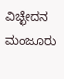ವಿಚ್ಛೇದನ ಮಂಜೂರು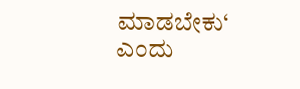ಮಾಡಬೇಕು‘ ಎಂದು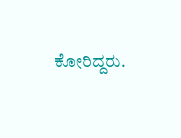ಕೋರಿದ್ದರು.